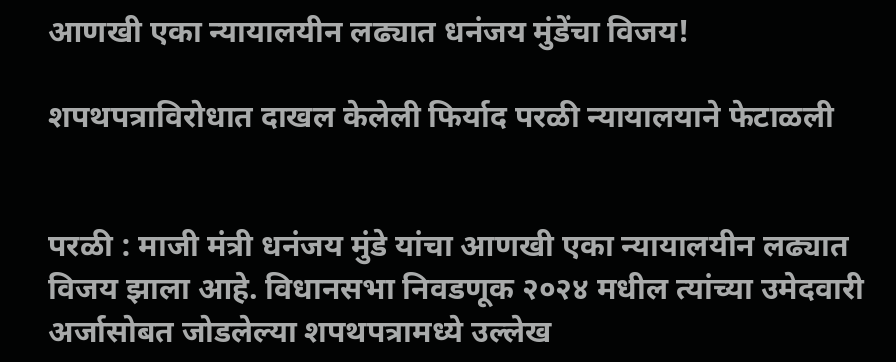आणखी एका न्यायालयीन लढ्यात धनंजय मुंडेंचा विजय!

शपथपत्राविरोधात दाखल केलेली फिर्याद परळी न्यायालयाने फेटाळली


परळी : माजी मंत्री धनंजय मुंडे यांचा आणखी एका न्यायालयीन लढ्यात विजय झाला आहे. विधानसभा निवडणूक २०२४ मधील त्यांच्या उमेदवारी अर्जासोबत जोडलेल्या शपथपत्रामध्ये उल्लेख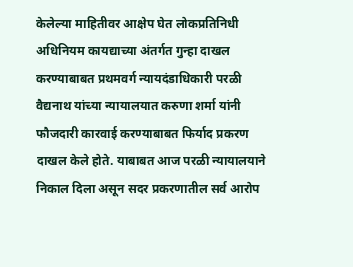केलेल्या माहितीवर आक्षेप घेत लोकप्रतिनिधी अधिनियम कायद्याच्या अंतर्गत गुन्हा दाखल करण्याबाबत प्रथमवर्ग न्यायदंडाधिकारी परळी वैद्यनाथ यांच्या न्यायालयात करुणा शर्मा यांनी फौजदारी कारवाई करण्याबाबत फिर्याद प्रकरण दाखल केले होते. याबाबत आज परळी न्यायालयाने निकाल दिला असून सदर प्रकरणातील सर्व आरोप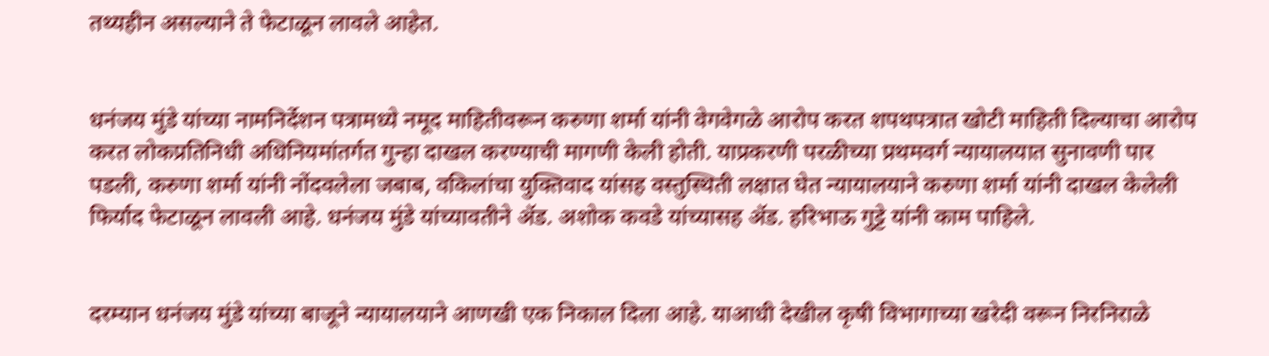तथ्यहीन असल्याने ते फेटाळून लावले आहेत.


धनंजय मुंडे यांच्या नामनिर्देशन पत्रामध्ये नमूद माहितीवरून करुणा शर्मा यांनी वेगवेगळे आरोप करत शपथपत्रात खोटी माहिती दिल्याचा आरोप करत लोकप्रतिनिधी अधिनियमांतर्गत गुन्हा दाखल करण्याची मागणी केली होती. याप्रकरणी परळीच्या प्रथमवर्ग न्यायालयात सुनावणी पार पडली, करुणा शर्मा यांनी नोंदवलेला जबाब, वकिलांचा युक्तिवाद यांसह वस्तुस्थिती लक्षात घेत न्यायालयाने करुणा शर्मा यांनी दाखल केलेली फिर्याद फेटाळून लावली आहे. धनंजय मुंडे यांच्यावतीने ॲड. अशोक कवडे यांच्यासह ॲड. हरिभाऊ गुट्टे यांनी काम पाहिले.


दरम्यान धनंजय मुंडे यांच्या बाजूने न्यायालयाने आणखी एक निकाल दिला आहे. याआधी देखील कृषी विभागाच्या खरेदी वरून निरनिराळे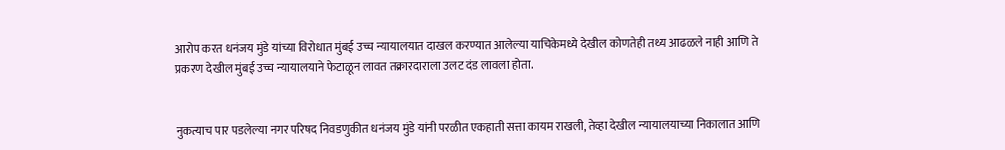आरोप करत धनंजय मुंडे यांच्या विरोधात मुंबई उच्च न्यायालयात दाखल करण्यात आलेल्या याचिकेमध्ये देखील कोणतेही तथ्य आढळले नाही आणि ते प्रकरण देखील मुंबई उच्च न्यायालयाने फेटाळून लावत तक्रारदाराला उलट दंड लावला होता.


नुकत्याच पार पडलेल्या नगर परिषद निवडणुकीत धनंजय मुंडे यांनी परळीत एकहाती सत्ता कायम राखली, तेव्हा देखील न्यायालयाच्या निकालात आणि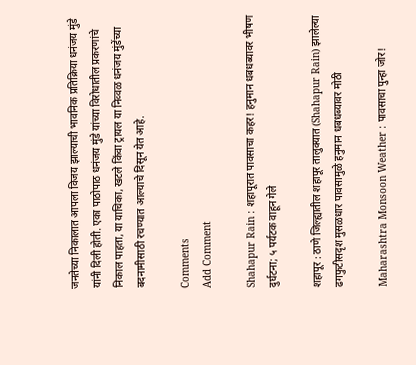जनतेच्या निकालात आपला विजय झाल्याची भावनिक प्रतिक्रिया धनंजय मुंडे यांनी दिली होती. एका पाठोपाठ धनंजय मुंडे यांच्या विरोधातील प्रकरणांचे निकाल पाहता, या याचिका, खटले किंवा ट्रायल या निव्वळ धनंजय मुंडेंच्या बदनामीसाठी रचण्यात आल्याचे दिसून येत आहे.

Comments
Add Comment

Shahapur Rain : शहापूरात पावसाचा कहर! हनुमान धबधब्यावर भीषण दुर्घटना; ५ पर्यटक वाहून गेले

शहापूर : ठाणे जिल्ह्यातील शहापूर तालुक्यात (Shahapur Rain) झालेल्या ढगफुटीसदृश मुसळधार पावसामुळे हनुमान धबधब्यावर मोठी

Maharashtra Monsoon Weather : पावसाचा पुन्हा जोर!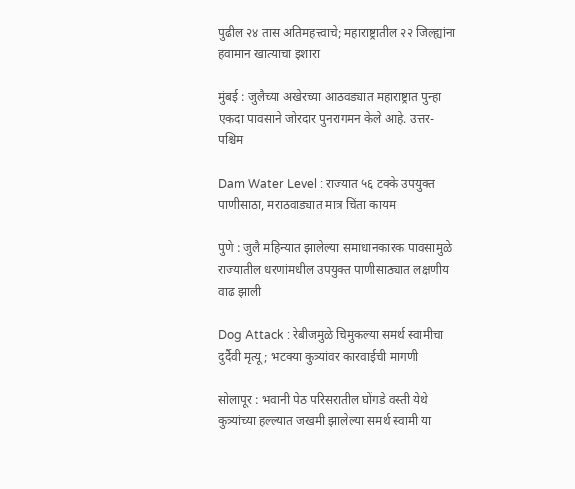पुढील २४ तास अतिमहत्त्वाचे; महाराष्ट्रातील २२ जिल्ह्यांना हवामान खात्याचा इशारा

मुंबई : जुलैच्या अखेरच्या आठवड्यात महाराष्ट्रात पुन्हा एकदा पावसाने जोरदार पुनरागमन केले आहे. उत्तर-पश्चिम

Dam Water Level : राज्यात ५६ टक्के उपयुक्त पाणीसाठा, मराठवाड्यात मात्र चिंता कायम

पुणे : जुलै महिन्यात झालेल्या समाधानकारक पावसामुळे राज्यातील धरणांमधील उपयुक्त पाणीसाठ्यात लक्षणीय वाढ झाली

Dog Attack : रेबीजमुळे चिमुकल्या समर्थ स्वामीचा दुर्दैवी मृत्यू; भटक्या कुत्र्यांवर कारवाईची मागणी

सोलापूर : भवानी पेठ परिसरातील घोंगडे वस्ती येथे कुत्र्यांच्या हल्ल्यात जखमी झालेल्या समर्थ स्वामी या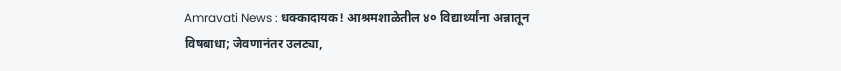Amravati News : धक्कादायक! आश्रमशाळेतील ४० विद्यार्थ्यांना अन्नातून विषबाधा; जेवणानंतर उलट्या,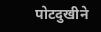पोटदुखीने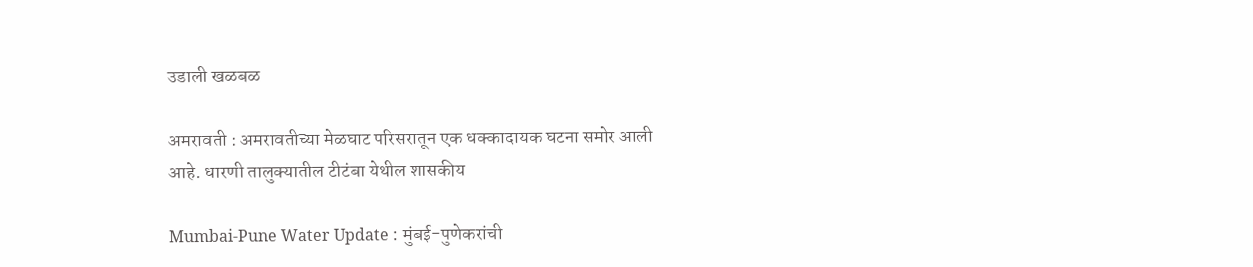उडाली खळबळ

अमरावती : अमरावतीच्या मेळघाट परिसरातून एक धक्कादायक घटना समोर आली आहे. धारणी तालुक्यातील टीटंबा येथील शासकीय

Mumbai-Pune Water Update : मुंबई-पुणेकरांची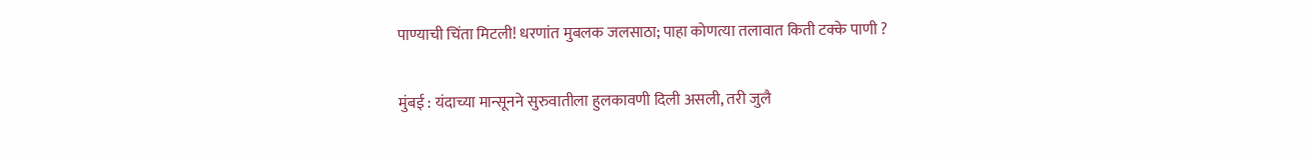पाण्याची चिंता मिटली! धरणांत मुबलक जलसाठा; पाहा कोणत्या तलावात किती टक्के पाणी ?

मुंबई : यंदाच्या मान्सूनने सुरुवातीला हुलकावणी दिली असली, तरी जुलै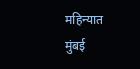महिन्यात मुंबई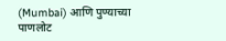(Mumbai) आणि पुण्याच्या पाणलोट